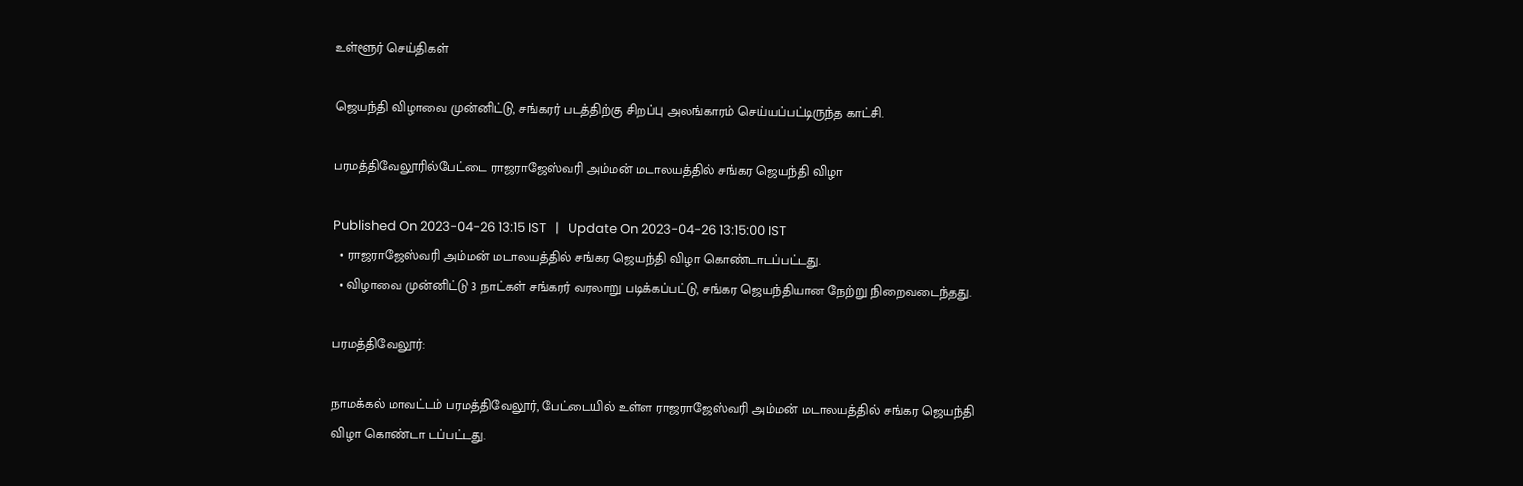உள்ளூர் செய்திகள்

ஜெயந்தி விழாவை முன்னிட்டு, சங்கரர் படத்திற்கு சிறப்பு அலங்காரம் செய்யப்பட்டிருந்த காட்சி.

பரமத்திவேலூரில்பேட்டை ராஜராஜேஸ்வரி அம்மன் மடாலயத்தில் சங்கர ஜெயந்தி விழா

Published On 2023-04-26 13:15 IST   |   Update On 2023-04-26 13:15:00 IST
  • ராஜராஜேஸ்வரி அம்மன் மடாலயத்தில் சங்கர ஜெயந்தி விழா கொண்டாடப்பட்டது.
  • விழாவை முன்னிட்டு 3 நாட்கள் சங்கரர் வரலாறு படிக்கப்பட்டு, சங்கர ஜெயந்தியான நேற்று நிறைவடைந்தது.

பரமத்திவேலூர்:

நாமக்கல் மாவட்டம் பரமத்திவேலூர், பேட்டையில் உள்ள ராஜராஜேஸ்வரி அம்மன் மடாலயத்தில் சங்கர ஜெயந்தி விழா கொண்டா டப்பட்டது.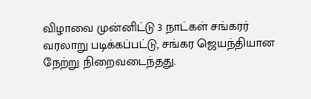விழாவை முன்னிட்டு 3 நாட்கள் சங்கரர் வரலாறு படிக்கப்பட்டு, சங்கர ஜெயந்தியான நேற்று நிறைவடைந்தது.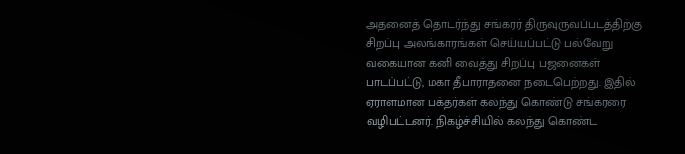அதனைத் தொடர்ந்து சங்கரர் திருவுருவப்படத்திற்கு சிறப்பு அலங்காரங்கள் செய்யப்பட்டு பல்வேறு வகையான கனி வைத்து சிறப்பு பஜனைகள் பாடப்பட்டு, மகா தீபாராதனை நடைபெற்றது. இதில் ஏராளமான பக்தர்கள் கலந்து கொண்டு சங்கரரை வழிபட்டனர். நிகழ்ச்சியில் கலந்து கொண்ட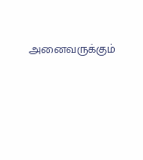அனைவருக்கும்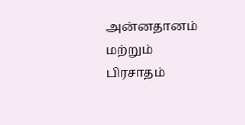அன்னதானம் மற்றும் பிரசாதம்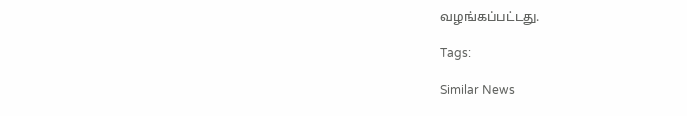வழங்கப்பட்டது.

Tags:

Similar News